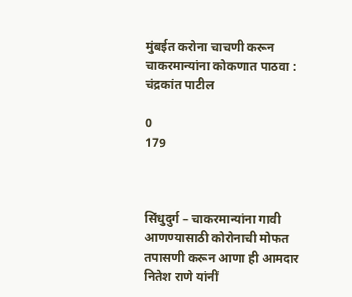मुंबईत करोना चाचणी करून चाकरमान्यांना कोकणात पाठवा : चंद्रकांत पाटील

0
179



सिंधुदुर्ग – चाकरमान्यांना गावी आणण्यासाठी कोरोनाची मोफत तपासणी करून आणा ही आमदार नितेश राणे यांनीं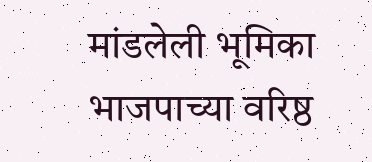मांडलेली भूमिका भाजपाच्या वरिष्ठ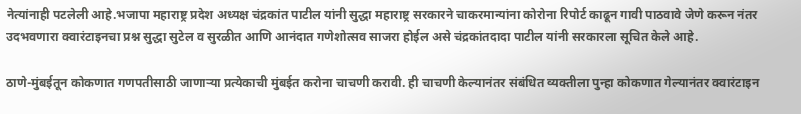नेत्यांनाही पटलेली आहे.भजापा महाराष्ट्र प्रदेश अध्यक्ष चंद्रकांत पाटील यांनी सुद्धा महाराष्ट्र सरकारने चाकरमान्यांना कोरोना रिपोर्ट काढून गावी पाठवावे जेणे करून नंतर उदभवणारा क्वारंटाइनचा प्रश्न सुद्धा सुटेल व सुरळीत आणि आनंदात गणेशोत्सव साजरा होईल असे चंद्रकांतदादा पाटील यांनी सरकारला सूचित केले आहे.

ठाणे-मुंबईतून कोकणात गणपतीसाठी जाणाऱ्या प्रत्येकाची मुंबईत करोना चाचणी करावी. ही चाचणी केल्यानंतर संबंधित व्यक्तीला पुन्हा कोकणात गेल्यानंतर क्वारंटाइन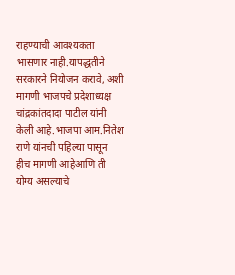राहण्याची आवश्यकता भासणार नाही.यापद्धतीने सरकारने नियोजन करावे, अशी मागणी भाजपचे प्रदेशाध्यक्ष चांद्रकांतदादा पाटील यांनी केली आहे.भाजपा आम.नितेश राणे यांनची पहिल्या पासून हीच मागणी आहेआणि ती योग्य असल्याचे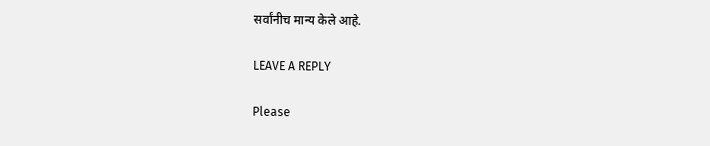सर्वांनीच मान्य केले आहे.

LEAVE A REPLY

Please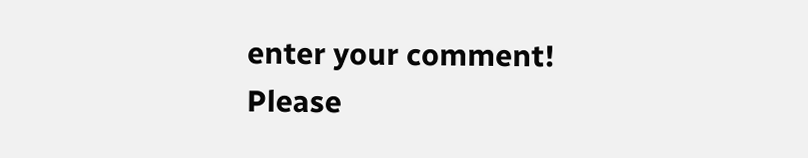enter your comment!
Please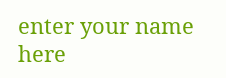enter your name here